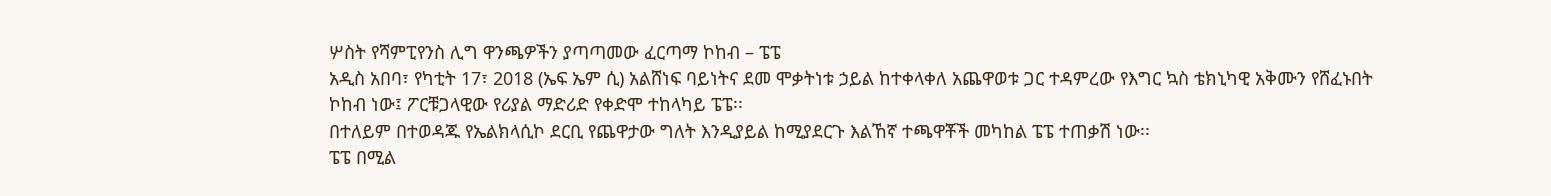ሦስት የሻምፒየንስ ሊግ ዋንጫዎችን ያጣጣመው ፈርጣማ ኮከብ – ፔፔ
አዲስ አበባ፣ የካቲት 17፣ 2018 (ኤፍ ኤም ሲ) አልሸነፍ ባይነትና ደመ ሞቃትነቱ ኃይል ከተቀላቀለ አጨዋወቱ ጋር ተዳምረው የእግር ኳስ ቴክኒካዊ አቅሙን የሸፈኑበት ኮከብ ነው፤ ፖርቹጋላዊው የሪያል ማድሪድ የቀድሞ ተከላካይ ፔፔ፡፡
በተለይም በተወዳጁ የኤልክላሲኮ ደርቢ የጨዋታው ግለት እንዲያይል ከሚያደርጉ እልኸኛ ተጫዋቾች መካከል ፔፔ ተጠቃሽ ነው፡፡
ፔፔ በሚል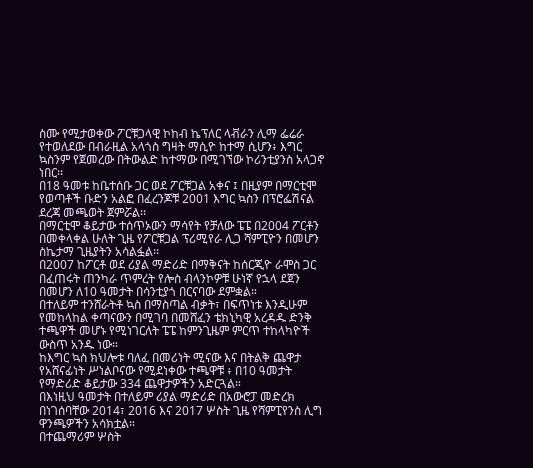ስሙ የሚታወቀው ፖርቹጋላዊ ኮከብ ኬፕለር ላቭራን ሊማ ፌሬራ የተወለደው በብራዚል አላጎስ ግዛት ማሲዮ ከተማ ሲሆን፥ እግር ኳስንም የጀመረው በትውልድ ከተማው በሚገኘው ኮሪንቲያንስ አላጋኖ ነበር፡፡
በ18 ዓመቱ ከቤተሰቡ ጋር ወደ ፖርቹጋል አቀና ፤ በዚያም በማርቲሞ የወጣቶች ቡድን አልፎ በፈረንጆቹ 2001 እግር ኳስን በፕሮፌሽናል ደረጃ መጫወት ጀምሯል፡፡
በማርቲሞ ቆይታው ተሰጥኦውን ማሳየት የቻለው ፔፔ በ2004 ፖርቶን በመቀላቀል ሁለት ጊዜ የፖርቹጋል ፕሪሚየራ ሊጋ ሻምፒዮን በመሆን ስኬታማ ጊዜያትን አሳልፏል፡፡
በ2007 ከፖርቶ ወደ ሪያል ማድሪድ በማቅናት ከሰርጂዮ ራሞስ ጋር በፈጠሩት ጠንካራ ጥምረት የሎስ ብላንኮዎቹ ሁነኛ የኋላ ደጀን በመሆን ለ10 ዓመታት በሳንቲያጎ በርናባው ደምቋል።
በተለይም ተንሸራትቶ ኳስ በማስጣል ብቃት፣ በፍጥነቱ እንዲሁም የመከላከል ቀጣናውን በሚገባ በመሸፈን ቴክኒካዊ አረዳዱ ድንቅ ተጫዋች መሆኑ የሚነገርለት ፔፔ ከምንጊዜም ምርጥ ተከላካዮች ውስጥ አንዱ ነው።
ከእግር ኳስ ክህሎቱ ባለፈ በመሪነት ሚናው እና በትልቅ ጨዋታ የአሸናፊነት ሥነልቦናው የሚደነቀው ተጫዋቹ ፥ በ10 ዓመታት የማድሪድ ቆይታው 334 ጨዋታዎችን አድርጓል።
በእነዚህ ዓመታት በተለይም ሪያል ማድሪድ በአውሮፓ መድረክ በነገሰባቸው 2014፣ 2016 እና 2017 ሦስት ጊዜ የሻምፒየንስ ሊግ ዋንጫዎችን አሳክቷል።
በተጨማሪም ሦስት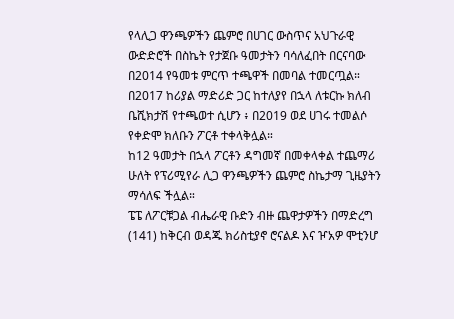የላሊጋ ዋንጫዎችን ጨምሮ በሀገር ውስጥና አህጉራዊ ውድድሮች በስኬት የታጀቡ ዓመታትን ባሳለፈበት በርናባው በ2014 የዓመቱ ምርጥ ተጫዋች በመባል ተመርጧል።
በ2017 ከሪያል ማድሪድ ጋር ከተለያየ በኋላ ለቱርኩ ክለብ ቤሺክታሽ የተጫወተ ሲሆን ፥ በ2019 ወደ ሀገሩ ተመልሶ የቀድሞ ክለቡን ፖርቶ ተቀላቅሏል።
ከ12 ዓመታት በኋላ ፖርቶን ዳግመኛ በመቀላቀል ተጨማሪ ሁለት የፕሪሚየራ ሊጋ ዋንጫዎችን ጨምሮ ስኬታማ ጊዜያትን ማሳለፍ ችሏል።
ፔፔ ለፖርቹጋል ብሔራዊ ቡድን ብዙ ጨዋታዎችን በማድረግ (141) ከቅርብ ወዳጁ ክሪስቲያኖ ሮናልዶ እና ዦአዎ ሞቲንሆ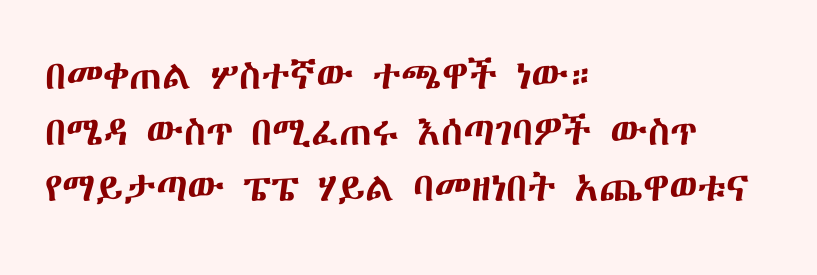በመቀጠል ሦስተኛው ተጫዋች ነው።
በሜዳ ውስጥ በሚፈጠሩ እሰጣገባዎች ውስጥ የማይታጣው ፔፔ ሃይል ባመዘነበት አጨዋወቱና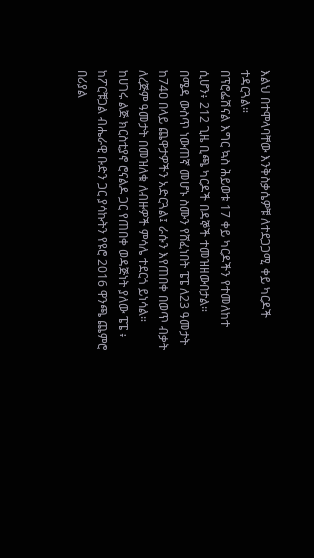እልህ በተሞላባቸው እንቅስቃሴዎቹ ለተደጋጋሚ ቀይ ካርዶች ተዳርጓል።
በፕሮፌሽናል እግር ኳስ ሕይወቱ 17 ቀይ ካርዶችን የተመለከተ ሲሆን፥ 212 ጊዜ ቢጫ ካርዶች በዳኞች ተመዝዘውበታል።
በሜዳ ውስጥ ነውጠኛ መሆኑ ስሙን የሸፈነበት ፔፔ ለ23 ዓመታት ከ74ዐ በላይ ጨዋታዎችን አድርጓል፤ ራሱን እየጠበቀ በወጥ ብቃት ለረጅም ዓመታት በመዝለቁ ለብዙዎች ምሳሌ ተደርጎ ይነሳል።
ከሀገሩ ልጅ ክርስቲያኖ ሮናልዶ ጋር የጠበቀ ወዳጅነት ያለው ፔፔ ፥ ከፖርቹጋል ብሔራዊ ቡድን ጋር ያሳኩትን የዩሮ 2016 ዋንጫ ጨምሮ በሪያል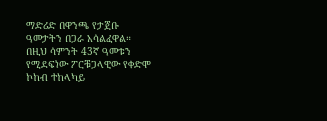ማድሪድ በዋንጫ የታጀቡ ዓመታትን በጋራ አሳልፈዋል።
በዚህ ሳምንት 43ኛ ዓመቱን የሚደፍነው ፖርቹጋላዊው የቀድሞ ኮከብ ተከላካይ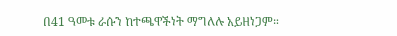በ41 ዓመቱ ራሱን ከተጫዋችነት ማግለሉ አይዘነጋም።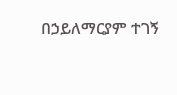በኃይለማርያም ተገኝ